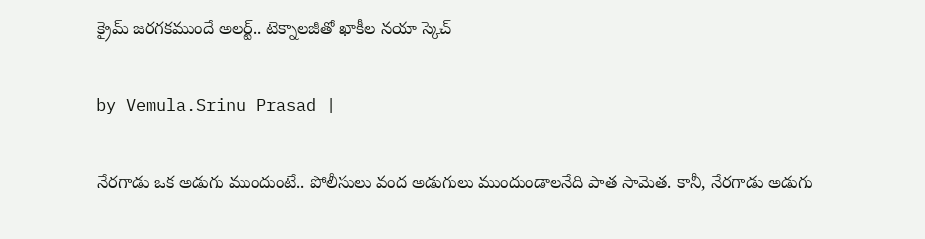క్రైమ్ జరగకముందే అలర్ట్.. టెక్నాలజీతో ఖాకీల నయా స్కెచ్

by Vemula.Srinu Prasad |

నేరగాడు ఒక అడుగు ముందుంటే.. పోలీసులు వంద అడుగులు ముందుండాలనేది పాత సామెత. కానీ, నేరగాడు అడుగు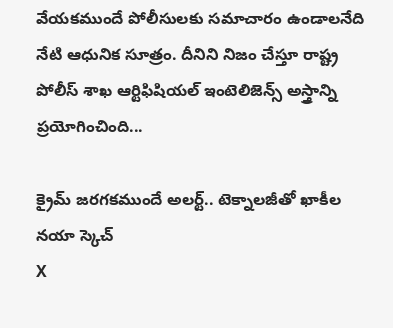వేయకముందే పోలీసులకు సమాచారం ఉండాలనేది నేటి ఆధునిక సూత్రం. దీనిని నిజం చేస్తూ రాష్ట్ర పోలీస్ శాఖ ఆర్టిఫిషియల్ ఇంటెలిజెన్స్ అస్త్రాన్ని ప్రయోగించింది...

క్రైమ్ జరగకముందే అలర్ట్.. టెక్నాలజీతో ఖాకీల నయా స్కెచ్
X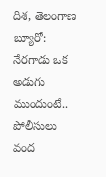దిశ, తెలంగాణ బ్యూరో: నేరగాడు ఒక అడుగు ముందుంటే.. పోలీసులు వంద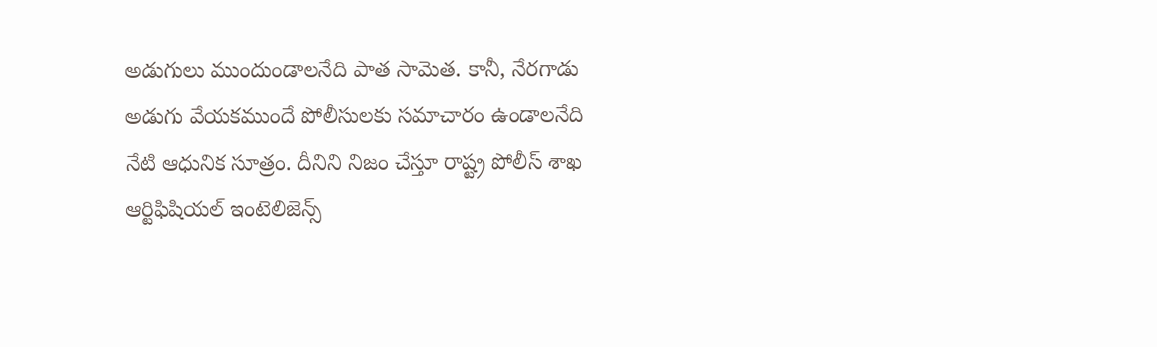అడుగులు ముందుండాలనేది పాత సామెత. కానీ, నేరగాడు అడుగు వేయకముందే పోలీసులకు సమాచారం ఉండాలనేది నేటి ఆధునిక సూత్రం. దీనిని నిజం చేస్తూ రాష్ట్ర పోలీస్ శాఖ ఆర్టిఫిషియల్ ఇంటెలిజెన్స్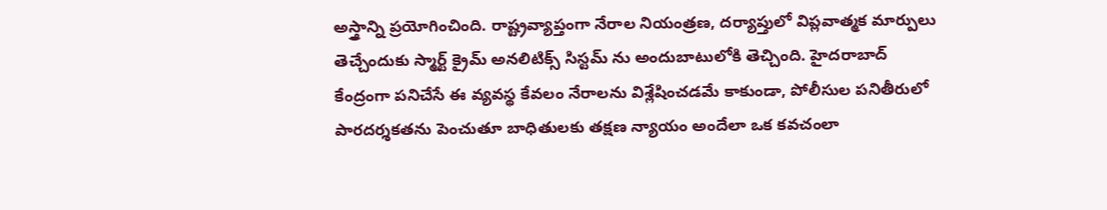అస్త్రాన్ని ప్రయోగించింది. రాష్ట్రవ్యాప్తంగా నేరాల నియంత్రణ, దర్యాప్తులో విప్లవాత్మక మార్పులు తెచ్చేందుకు స్మార్ట్ క్రైమ్ అనలిటిక్స్ సిస్టమ్ ను అందుబాటులోకి తెచ్చింది. హైదరాబాద్ కేంద్రంగా పనిచేసే ఈ వ్యవస్థ కేవలం నేరాలను విశ్లేషించడమే కాకుండా, పోలీసుల పనితీరులో పారదర్శకతను పెంచుతూ బాధితులకు తక్షణ న్యాయం అందేలా ఒక కవచంలా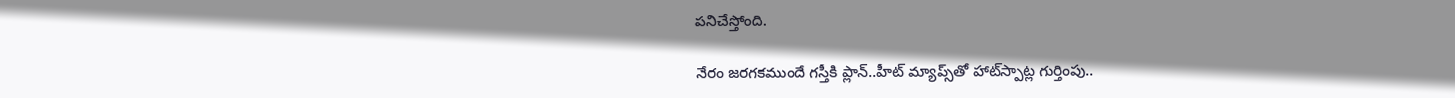పనిచేస్తోంది.

నేరం జరగకముందే గస్తీకి ప్లాన్..హీట్ మ్యాప్స్‌తో హాట్‌స్పాట్ల గుర్తింపు..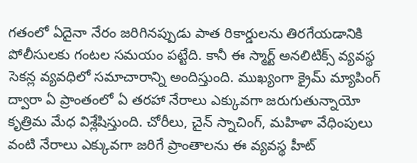గతంలో ఏదైనా నేరం జరిగినప్పుడు పాత రికార్డులను తిరగేయడానికి పోలీసులకు గంటల సమయం పట్టేది. కానీ ఈ స్మార్ట్ అనలిటిక్స్ వ్యవస్థ సెకన్ల వ్యవధిలో సమాచారాన్ని అందిస్తుంది. ముఖ్యంగా క్రైమ్ మ్యాపింగ్ ద్వారా ఏ ప్రాంతంలో ఏ తరహా నేరాలు ఎక్కువగా జరుగుతున్నాయో కృత్రిమ మేధ విశ్లేషిస్తుంది. చోరీలు, చైన్ స్నాచింగ్, మహిళా వేధింపులు వంటి నేరాలు ఎక్కువగా జరిగే ప్రాంతాలను ఈ వ్యవస్థ హీట్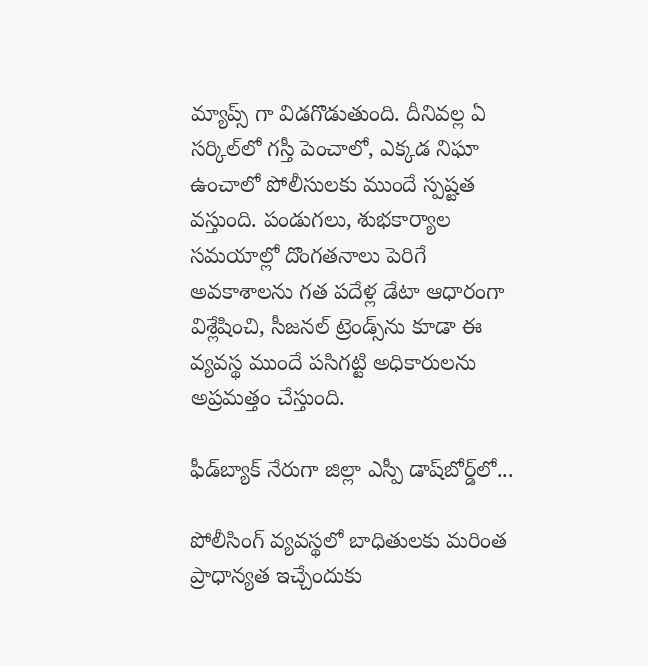మ్యాప్స్ గా విడగొడుతుంది. దీనివల్ల ఏ సర్కిల్‌లో గస్తీ పెంచాలో, ఎక్కడ నిఘా ఉంచాలో పోలీసులకు ముందే స్పష్టత వస్తుంది. పండుగలు, శుభకార్యాల సమయాల్లో దొంగతనాలు పెరిగే అవకాశాలను గత పదేళ్ల డేటా ఆధారంగా విశ్లేషించి, సీజనల్ ట్రెండ్స్‌ను కూడా ఈ వ్యవస్థ ముందే పసిగట్టి అధికారులను అప్రమత్తం చేస్తుంది.

ఫీడ్‌బ్యాక్ నేరుగా జిల్లా ఎస్పీ డాష్‌బోర్డ్‌లో...

పోలీసింగ్ వ్యవస్థలో బాధితులకు మరింత ప్రాధాన్యత ఇచ్చేందుకు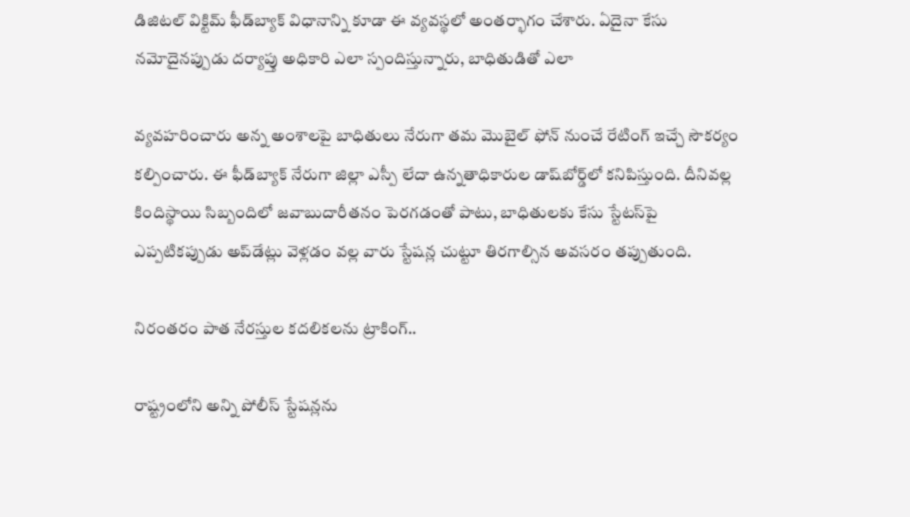డిజిటల్ విక్టిమ్ ఫీడ్‌బ్యాక్ విధానాన్ని కూడా ఈ వ్యవస్థలో అంతర్భాగం చేశారు. ఏదైనా కేసు నమోదైనప్పుడు దర్యాప్తు అధికారి ఎలా స్పందిస్తున్నారు, బాధితుడితో ఎలా

వ్యవహరించారు అన్న అంశాలపై బాధితులు నేరుగా తమ మొబైల్ ఫోన్ నుంచే రేటింగ్ ఇచ్చే సౌకర్యం కల్పించారు. ఈ ఫీడ్‌బ్యాక్ నేరుగా జిల్లా ఎస్పీ లేదా ఉన్నతాధికారుల డాష్‌బోర్డ్‌లో కనిపిస్తుంది. దీనివల్ల కిందిస్థాయి సిబ్బందిలో జవాబుదారీతనం పెరగడంతో పాటు, బాధితులకు కేసు స్టేటస్‌పై ఎప్పటికప్పుడు అప్‌డేట్లు వెళ్లడం వల్ల వారు స్టేషన్ల చుట్టూ తిరగాల్సిన అవసరం తప్పుతుంది.

నిరంతరం పాత నేరస్తుల కదలికలను ట్రాకింగ్..

రాష్ట్రంలోని అన్ని పోలీస్ స్టేషన్లను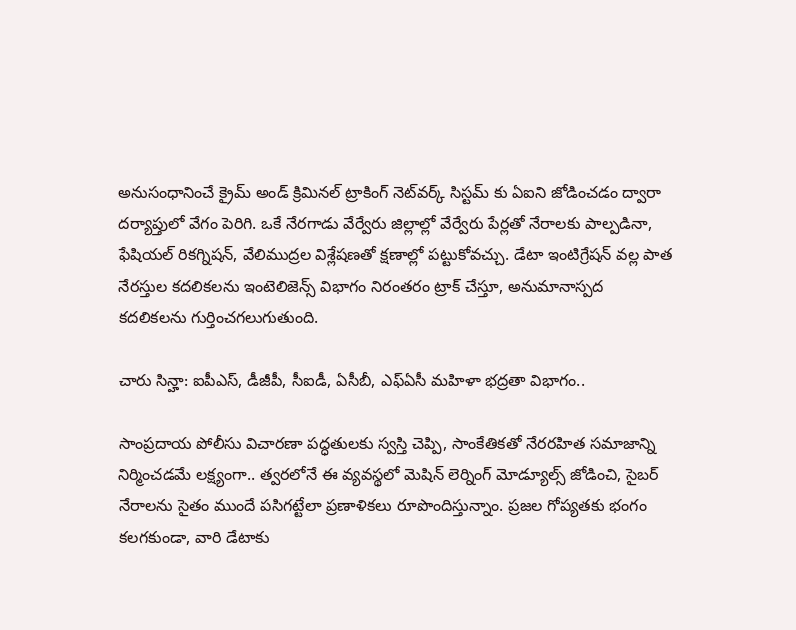అనుసంధానించే క్రైమ్ అండ్ క్రిమినల్ ట్రాకింగ్ నెట్‌వర్క్ సిస్టమ్ కు ఏఐని జోడించడం ద్వారా దర్యాప్తులో వేగం పెరిగి. ఒకే నేరగాడు వేర్వేరు జిల్లాల్లో వేర్వేరు పేర్లతో నేరాలకు పాల్పడినా, ఫేషియల్ రికగ్నిషన్, వేలిముద్రల విశ్లేషణతో క్షణాల్లో పట్టుకోవచ్చు. డేటా ఇంటిగ్రేషన్ వల్ల పాత నేరస్తుల కదలికలను ఇంటెలిజెన్స్ విభాగం నిరంతరం ట్రాక్ చేస్తూ, అనుమానాస్పద కదలికలను గుర్తించగలుగుతుంది.

చారు సిన్హా: ఐపీఎస్, డీజీపీ, సీఐడీ, ఏసీబీ, ఎఫ్‌ఏసీ మహిళా భద్రతా విభాగం..

సాంప్రదాయ పోలీసు విచారణా పద్ధతులకు స్వస్తి చెప్పి, సాంకేతికతో నేరరహిత సమాజాన్ని నిర్మించడమే లక్ష్యంగా.. త్వరలోనే ఈ వ్యవస్థలో మెషిన్ లెర్నింగ్ మోడ్యూల్స్ జోడించి, సైబర్ నేరాలను సైతం ముందే పసిగట్టేలా ప్రణాళికలు రూపొందిస్తున్నాం. ప్రజల గోప్యతకు భంగం కలగకుండా, వారి డేటాకు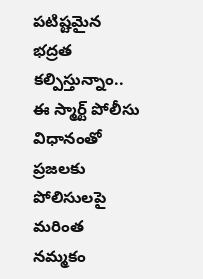పటిష్టమైన భద్రత కల్పిస్తున్నాం.. ఈ స్మార్ట్ పోలీసు విధానంతో ప్రజలకు పోలిసులపై మరింత నమ్మకం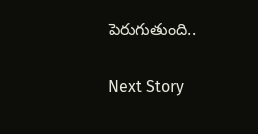పెరుగుతుంది..

Next Story